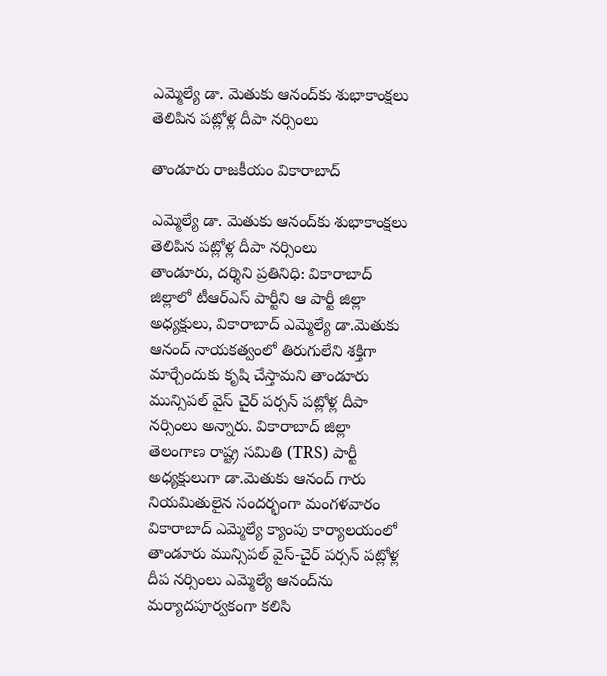ఎమ్మెల్యే డా. మెతుకు ఆనంద్‌కు శుభాకాంక్ష‌లు తెలిపిన ప‌ట్లోళ్ల దీపా న‌ర్సింలు

తాండూరు రాజకీయం వికారాబాద్

ఎమ్మెల్యే డా. మెతుకు ఆనంద్‌కు శుభాకాంక్ష‌లు తెలిపిన ప‌ట్లోళ్ల దీపా న‌ర్సింలు
తాండూరు, ద‌ర్శిని ప్ర‌తినిధి: వికారాబాద్ జిల్లాలో టీఆర్ఎస్ పార్టీని ఆ పార్టీ జిల్లా అధ్య‌క్షులు, వికారాబాద్ ఎమ్మెల్యే డా.మెతుకు ఆనంద్ నాయ‌క‌త్వంలో తిరుగులేని శ‌క్తిగా మార్చేందుకు కృషి చేస్తామ‌ని తాండూరు మున్సిప‌ల్ వైస్ చైర్ ప‌ర్స‌న్ ప‌ట్లోళ్ల దీపా న‌ర్సింలు అన్నారు. వికారాబాద్ జిల్లా తెలంగాణ రాష్ట్ర సమితి (TRS) పార్టీ అధ్యక్షులుగా డా.మెతుకు ఆనంద్ గారు నియమితులైన సందర్భంగా మంగ‌ళ‌వారం వికారాబాద్ ఎమ్మెల్యే క్యాంపు కార్యాలయంలో తాండూరు మున్సిపల్ వైస్-చైర్ పర్సన్ పట్లోళ్ల దీప నర్సింలు ఎమ్మెల్యే ఆనంద్‌ను మర్యాదపూర్వకంగా కలిసి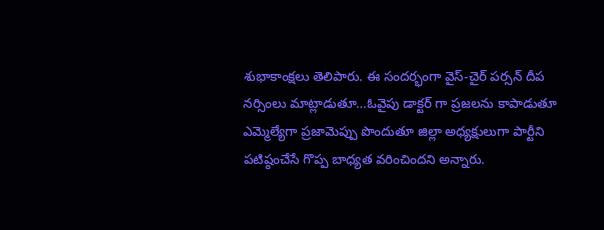శుభాకాంక్షలు తెలిపారు. ఈ సందర్భంగా వైస్-చైర్ పర్సన్ దీప నర్సింలు మాట్లాడుతూ…ఓవైపు డాక్టర్ గా ప్రజలను కాపాడుతూ ఎమ్మెల్యేగా ప్రజామెప్పు పొందుతూ జిల్లా అధ్యక్షులుగా పార్టీని పటిష్ఠంచేసే గొప్ప బాధ్యత వ‌రించిందని అన్నారు.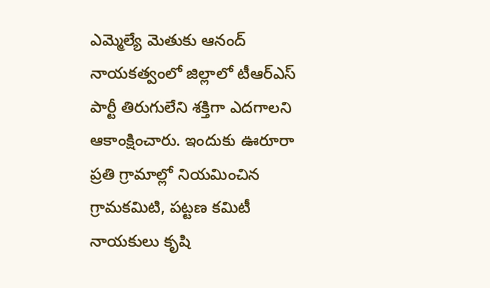ఎమ్మెల్యే మెతుకు ఆనంద్ నాయ‌క‌త్వంలో జిల్లాలో టీఆర్ఎస్ పార్టీ తిరుగులేని శక్తిగా ఎదగాలని ఆకాంక్షించారు. ఇందుకు ఊరూరా ప్రతి గ్రామాల్లో నియమించిన గ్రామకమిటి, పట్టణ కమిటీ నాయకులు కృషి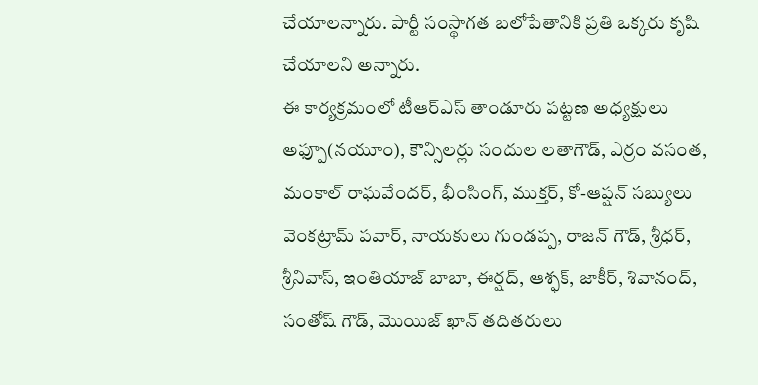చేయాల‌న్నారు. పార్టీ సంస్థాగత బలోపేతానికి ప్రతి ఒక్కరు కృషి చేయాలని అన్నారు.
ఈ కార్యక్రమంలో టీఆర్ఎస్ తాండూరు పట్టణ అధ్యక్షులు అఫ్పూ(న‌యూం), కౌన్సిలర్లు సందుల‌ లతాగౌడ్, ఎర్రం వసంత, మంకాల్ రాఘవేందర్, భీంసింగ్, ముక్తర్, కో-ఆప్షన్ సబ్యులు వెంకట్రామ్ ప‌వార్, నాయకులు గుండప్ప, రాజన్ గౌడ్, శ్రీధర్, శ్రీనివాస్, ఇంతియాజ్ బాబా, ఈర్షద్, ఆశ్ఫక్, జాకీర్, శివానంద్, సంతోష్ గౌడ్, మొయిజ్ ఖాన్ తదితరులు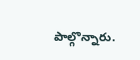పాల్గొన్నారు.